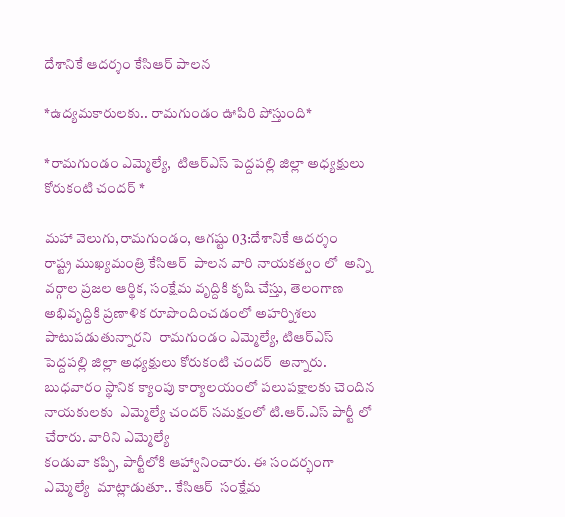దేశానికే ఆదర్శం కేసిఆర్‌ పాలన

*ఉద్యమకారులకు.. రామగుండం ఊపిరి పోస్తుంది*

*రామగుండం ఎమ్మెల్యే,  టిఆర్‌ఎస్‌ పెద్దపల్లి జిల్లా అధ్యక్షులు కోరుకంటి చందర్‌ *

మహా వెలుగు,రామగుండం, ఆగష్టు 03:దేశానికే ఆదర్శం
రాష్ట్ర ముఖ్యమంత్రి కేసిఆర్‌  పాలన వారి నాయకత్వం లో  అన్ని వర్గాల ప్రజల ఆర్థిక, సంక్షేమ వృద్దికి కృషి చేస్తు, తెలంగాణ అభివృద్దికి ప్రణాళిక రూపొందించడంలో అహర్నిశలు పాటుపడుతున్నారని  రామగుండం ఎమ్మెల్యే, టిఆర్‌ఎస్‌ పెద్దపల్లి జిల్లా అధ్యక్షులు కోరుకంటి చందర్‌  అన్నారు. బుధవారం స్థానిక క్యాంపు కార్యాలయంలో పలుపక్షాలకు చెందిన నాయకులకు  ఎమ్మెల్యే చందర్‌ సమక్షంలో టి.ఆర్.ఎస్ పార్టీ లో చేరారు. వారిని ఎమ్మెల్యే
కండువా కప్పి, పార్టీలోకి ఆహ్వానించారు. ఈ సందర్భంగా ఎమ్మెల్యే  మాట్లాడుతూ.. కేసిఆర్‌  సంక్షేమ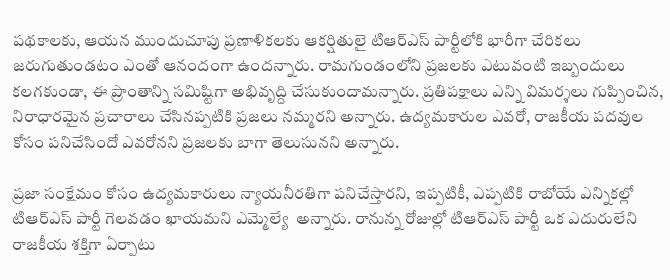పథకాలకు, ఆయన ముందుచూపు ప్రణాళికలకు ఆకర్షితులై టిఆర్‌ఎస్‌ పార్టీలోకి భారీగా చేరికలు జరుగుతుండటం ఎంతో ఆనందంగా ఉందన్నారు. రామగుండంలోని ప్రజలకు ఎటువంటి ఇబ్బందులు కలగకుండా, ఈ ప్రాంతాన్ని సమిష్టిగా అభివృద్ది చేసుకుందామన్నారు. ప్రతిపక్షాలు ఎన్ని విమర్శలు గుప్పించిన, నిరాధారమైన ప్రచారాలు చేసినప్పటికి ప్రజలు నమ్మరని అన్నారు. ఉద్యమకారుల ఎవరో, రాజకీయ పదవుల కోసం పనిచేసిందో ఎవరోనని ప్రజలకు బాగా తెలుసునని అన్నారు.

ప్రజా సంక్షేమం కోసం ఉద్యమకారులు న్యాయనీరతిగా పనిచేస్తారని, ఇప్పటికీ, ఎప్పటికి రాబోయే ఎన్నికల్లో టిఆర్‌ఎస్‌ పార్టీ గెలవడం ఖాయమని ఎమ్మెల్యే  అన్నారు. రానున్న రోజుల్లో టిఆర్‌ఎస్‌ పార్టీ ఒక ఎదురులేని రాజకీయ శక్తిగా ఏర్పాటు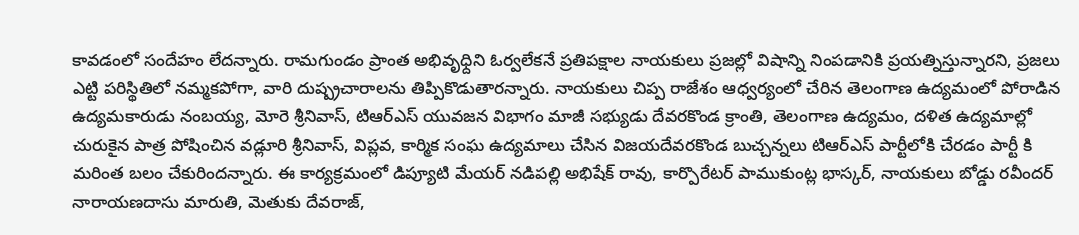కావడంలో సందేహం లేదన్నారు. రామగుండం ప్రాంత అభివృధ్దిని ఓర్వలేకనే ప్రతిపక్షాల నాయకులు ప్రజల్లో విషాన్ని నింపడానికి ప్రయత్నిస్తున్నారని, ప్రజలు ఎట్టి పరిస్థితిలో నమ్మకపోగా, వారి దుష్ప్రచారాలను తిప్పికొడుతారన్నారు. నాయకులు చిప్ప రాజేశం ఆధ్వర్యంలో చేరిన తెలంగాణ ఉద్యమంలో పోరాడిన ఉద్యమకారుడు నంబయ్య, మోరె శ్రీనివాస్‌, టిఆర్‌ఎస్‌ యువజన విభాగం మాజీ సభ్యుడు దేవరకొండ క్రాంతి, తెలంగాణ ఉద్యమం, దళిత ఉద్యమాల్లో చురుకైన పాత్ర పోషించిన వడ్లూరి శ్రీనివాస్‌, విప్లవ, కార్మిక సంఘ ఉద్యమాలు చేసిన విజయదేవరకొండ బుచ్చన్నలు టిఆర్‌ఎస్‌ పార్టీలోకి చేరడం పార్టీ కి మరింత బలం చేకురిందన్నారు. ఈ కార్యక్రమంలో డిప్యూటి మేయర్‌ నడిపల్లి అభిషేక్‌ రావు, కార్పొరేటర్‌ పాముకుంట్ల భాస్కర్‌, నాయకులు బోడ్డు రవీందర్  నారాయణదాసు మారుతి, మెతుకు దేవరాజ్‌,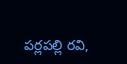పర్లపల్లి రవి,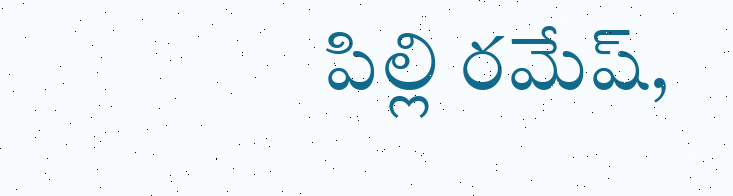పిల్లి రమేష్‌,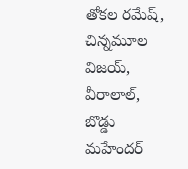తోకల రమేష్‌, చిన్నమూల విజయ్‌, వీరాలాల్‌, బొడ్డు మహేందర్‌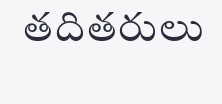తదితరులు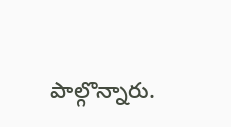పాల్గొన్నారు.